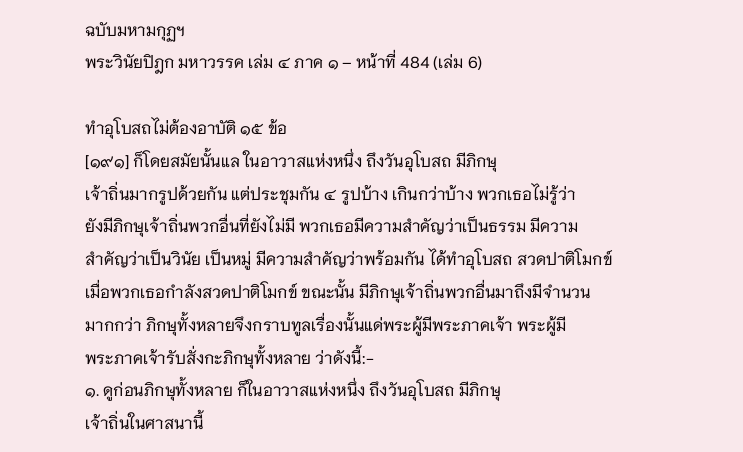ฉบับมหามกุฏฯ
พระวินัยปิฎก มหาวรรค เล่ม ๔ ภาค ๑ – หน้าที่ 484 (เล่ม 6)

ทำอุโบสถไม่ต้องอาบัติ ๑๕ ข้อ
[๑๙๑] ก็โดยสมัยนั้นแล ในอาวาสแห่งหนึ่ง ถึงวันอุโบสถ มีภิกษุ
เจ้าถิ่นมากรูปด้วยกัน แต่ประชุมกัน ๔ รูปบ้าง เกินกว่าบ้าง พวกเธอไม่รู้ว่า
ยังมีภิกษุเจ้าถิ่นพวกอื่นที่ยังไม่มี พวกเธอมีความสำคัญว่าเป็นธรรม มีความ
สำคัญว่าเป็นวินัย เป็นหมู่ มีความสำคัญว่าพร้อมกัน ได้ทำอุโบสถ สวดปาติโมกข์
เมื่อพวกเธอกำลังสวดปาติโมกข์ ขณะนั้น มีภิกษุเจ้าถิ่นพวกอื่นมาถึงมีจำนวน
มากกว่า ภิกษุทั้งหลายจึงกราบทูลเรื่องนั้นแด่พระผู้มีพระภาคเจ้า พระผู้มี
พระภาคเจ้ารับสั่งกะภิกษุทั้งหลาย ว่าดังนี้:-
๑. ดูก่อนภิกษุทั้งหลาย ก็ในอาวาสแห่งหนึ่ง ถึงวันอุโบสถ มีภิกษุ
เจ้าถิ่นในศาสนานี้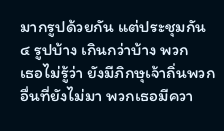มากรูปด้วยกัน แต่ประชุมกัน ๔ รูปบ้าง เกินกว่าบ้าง พวก
เธอไม่รู้ว่า ยังมีภิกษุเจ้าถิ่นพวกอื่นที่ยังไม่มา พวกเธอมีควา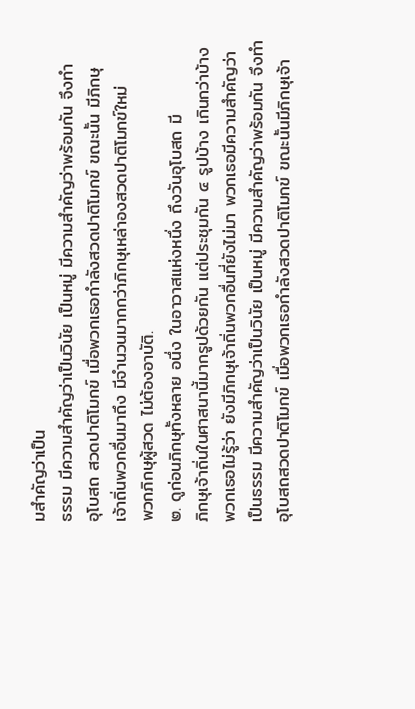มสำคัญว่าเป็น
ธรรม มีความสำคัญว่าเป็นวินัย เป็นหมู่ มีความสำคัญว่าพร้อมกัน จึงทำ
อุโบสถ สวดปาติโมกข์ เมื่อพวกเธอกำลังสวดปาติโมกข์ ขณะนั้น มีภิกษุ
เจ้าถิ่นพวกอื่นมาถึง มีจำนวนมากกว่าภิกษุเหล่าองสวดปาติโมกข์ใหม่
พวกภิกษุผู้สวด ไม่ต้องอาบัติ.
๒. ดูก่อนภิกษุทั้งหลาย อนึ่ง ในอาวาสแห่งหนึ่ง ถึงวันอุโบสถ มี
ภิกษุเจ้าถิ่นในศาสนานี้มากรูปด้วยกัน แต่ประชุมกัน ๔ รูปบ้าง เกินกว่าบ้าง
พวกเธอไม่รู้ว่า ยังมีภิกษุเจ้าถิ่นพวกอื่นที่ยังไม่มา พวกเธอมีความสำคัญว่า
เป็นธรรม มีความสำคัญว่าเป็นวินัย เป็นหมู่ มีความสำคัญว่าพร้อมกัน จึงทำ
อุโบสถสวดปาติโมกข์ เมื่อพวกเธอกำลังสวดปาติโมกข์ ขณะนั้นมีภิกษุเจ้า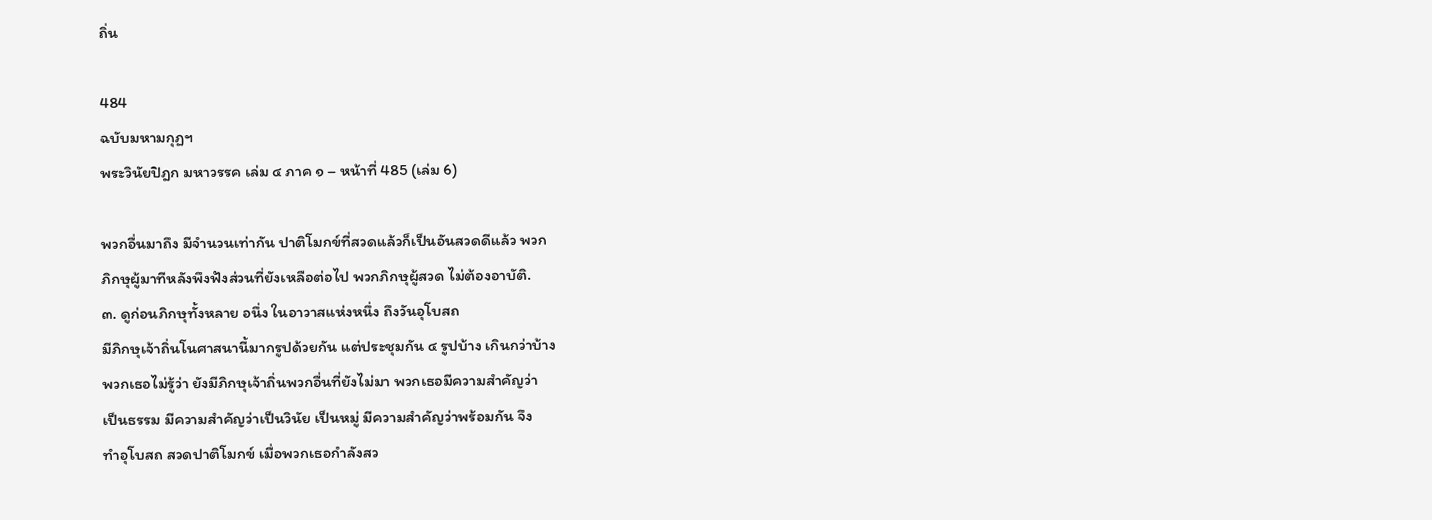ถิ่น

484
ฉบับมหามกุฏฯ
พระวินัยปิฎก มหาวรรค เล่ม ๔ ภาค ๑ – หน้าที่ 485 (เล่ม 6)

พวกอื่นมาถึง มีจำนวนเท่ากัน ปาติโมกข์ที่สวดแล้วก็เป็นอันสวดดีแล้ว พวก
ภิกษุผู้มาทีหลังพึงฟังส่วนที่ยังเหลือต่อไป พวกภิกษุผู้สวด ไม่ต้องอาบัติ.
๓. ดูก่อนภิกษุทั้งหลาย อนึ่ง ในอาวาสแห่งหนึ่ง ถึงวันอุโบสถ
มีภิกษุเจ้าถิ่นโนศาสนานี้มากรูปด้วยกัน แต่ประชุมกัน ๔ รูปบ้าง เกินกว่าบ้าง
พวกเธอไม่รู้ว่า ยังมีภิกษุเจ้าถิ่นพวกอื่นที่ยังไม่มา พวกเธอมีความสำคัญว่า
เป็นธรรม มีความสำคัญว่าเป็นวินัย เป็นหมู่ มีความสำคัญว่าพร้อมกัน จึง
ทำอุโบสถ สวดปาติโมกข์ เมื่อพวกเธอกำลังสว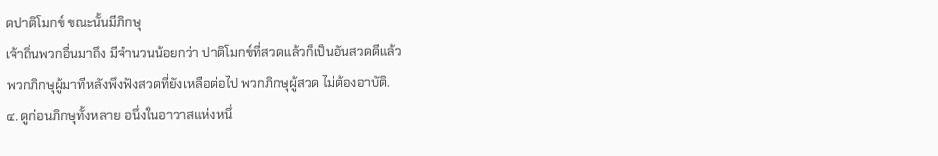ดปาติโมกข์ ขณะนั้นมีภิกษุ
เจ้าถิ่นพวกอื่นมาถึง มีจำนวนน้อยกว่า ปาติโมกข์ที่สวดแล้วก็เป็นอันสวดดีแล้ว
พวกภิกษุผู้มาทีหลังพึงฟังสวดที่ยังเหลือต่อไป พวกภิกษุผู้สวด ไม่ต้องอาบัติ.
๔. ดูก่อนภิกษุทั้งหลาย อนึ่งในอาวาสแห่งหนึ่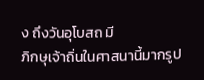ง ถึงวันอุโบสถ มี
ภิกษุเจ้าถิ่นในศาสนานี้มากรูป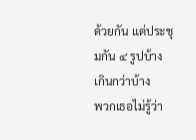ด้วยกัน แต่ประชุมกัน ๔ รูปบ้าง เกินกว่าบ้าง
พวกเธอไม่รู้ว่า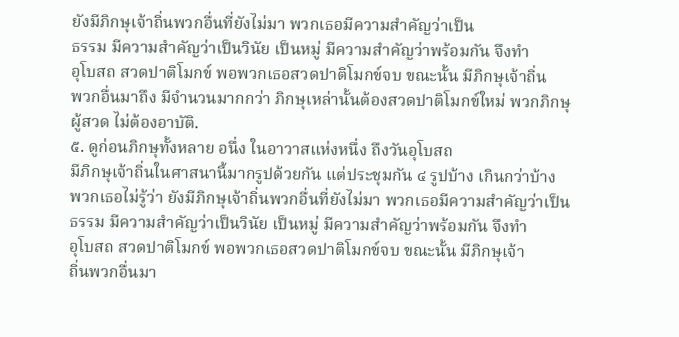ยังมีภิกษุเจ้าถิ่นพวกอื่นที่ยังไม่มา พวกเธอมีความสำคัญว่าเป็น
ธรรม มีความสำคัญว่าเป็นวินัย เป็นหมู่ มีความสำคัญว่าพร้อมกัน จึงทำ
อุโบสถ สวดปาติโมกข์ พอพวกเธอสวดปาติโมกข์จบ ขณะนั้น มีภิกษุเจ้าถิ่น
พวกอื่นมาถึง มีจำนวนมากกว่า ภิกษุเหล่านั้นต้องสวดปาติโมกข์ใหม่ พวกภิกษุ
ผู้สวด ไม่ต้องอาบัติ.
๕. ดูก่อนภิกษุทั้งหลาย อนึ่ง ในอาวาสแห่งหนึ่ง ถึงวันอุโบสถ
มีภิกษุเจ้าถิ่นในศาสนานี้มากรูปด้วยกัน แต่ประชุมกัน ๔ รูปบ้าง เกินกว่าบ้าง
พวกเธอไม่รู้ว่า ยังมีภิกษุเจ้าถิ่นพวกอื่นที่ยังไม่มา พวกเธอมีความสำคัญว่าเป็น
ธรรม มีความสำคัญว่าเป็นวินัย เป็นหมู่ มีความสำคัญว่าพร้อมกัน จึงทำ
อุโบสถ สวดปาติโมกข์ พอพวกเธอสวดปาติโมกข์จบ ขณะนั้น มีภิกษุเจ้า
ถิ่นพวกอื่นมา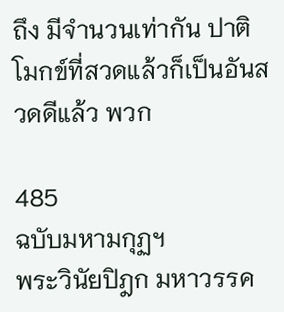ถึง มีจำนวนเท่ากัน ปาติโมกข์ที่สวดแล้วก็เป็นอันสวดดีแล้ว พวก

485
ฉบับมหามกุฏฯ
พระวินัยปิฎก มหาวรรค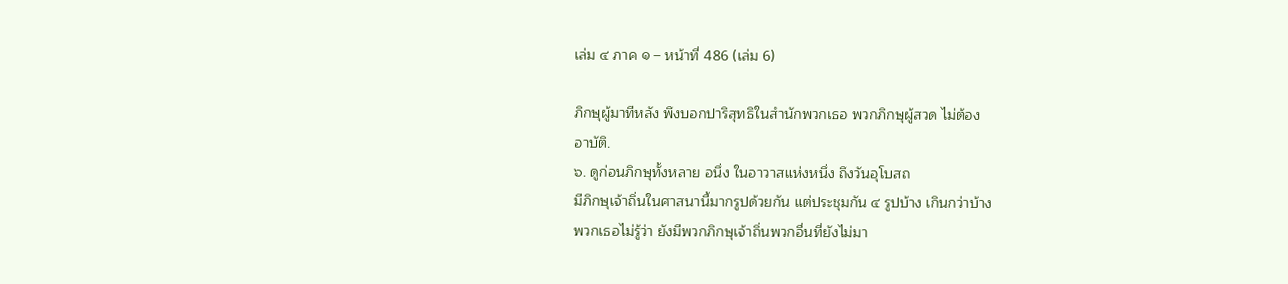เล่ม ๔ ภาค ๑ – หน้าที่ 486 (เล่ม 6)

ภิกษุผู้มาทีหลัง พึงบอกปาริสุทธิในสำนักพวกเธอ พวกภิกษุผู้สวด ไม่ต้อง
อาบัติ.
๖. ดูก่อนภิกษุทั้งหลาย อนึ่ง ในอาวาสแห่งหนึ่ง ถึงวันอุโบสถ
มีภิกษุเจ้าถิ่นในศาสนานี้มากรูปด้วยกัน แต่ประชุมกัน ๔ รูปบ้าง เกินกว่าบ้าง
พวกเธอไม่รู้ว่า ยังมีพวกภิกษุเจ้าถิ่นพวกอื่นที่ยังไม่มา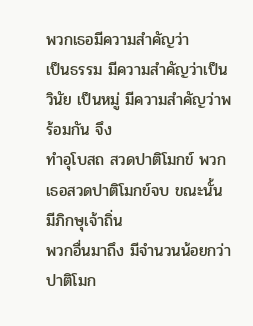พวกเธอมีความสำคัญว่า
เป็นธรรม มีความสำคัญว่าเป็นวินัย เป็นหมู่ มีความสำคัญว่าพร้อมกัน จึง
ทำอุโบสถ สวดปาติโมกข์ พวกเธอสวดปาติโมกข์จบ ขณะนั้น มีภิกษุเจ้าถิ่น
พวกอื่นมาถึง มีจำนวนน้อยกว่า ปาติโมก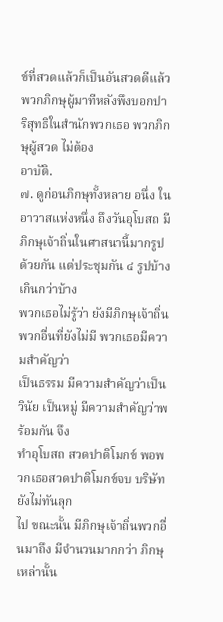ข์ที่สวดแล้วก็เป็นอันสวดดีแล้ว
พวกภิกษุผู้มาทีหลังพึงบอกปาริสุทธิในสำนักพวกเธอ พวกภิกษุผู้สวด ไม่ต้อง
อาบัติ.
๗. ดูก่อนภิกษุทั้งหลาย อนึ่ง ในอาวาสแห่งหนึ่ง ถึงวันอุโบสถ มี
ภิกษุเจ้าถิ่นในศาสนานี้มากรูปด้วยกัน แต่ประชุมกัน ๔ รูปบ้าง เกินกว่าบ้าง
พวกเธอไม่รู้ว่า ยังมีภิกษุเจ้าถิ่นพวกอื่นที่ยังไม่มี พวกเธอมีความสำคัญว่า
เป็นธรรม มีความสำคัญว่าเป็นวินัย เป็นหมู่ มีความสำคัญว่าพร้อมกัน จึง
ทำอุโบสถ สวดปาติโมกข์ พอพวกเธอสวดปาติโมกข์จบ บริษัทยังไม่ทันลุก
ไป ขณะนั้น มีภิกษุเจ้าถิ่นพวกอื่นมาถึง มีจำนวนมากกว่า ภิกษุเหล่านั้น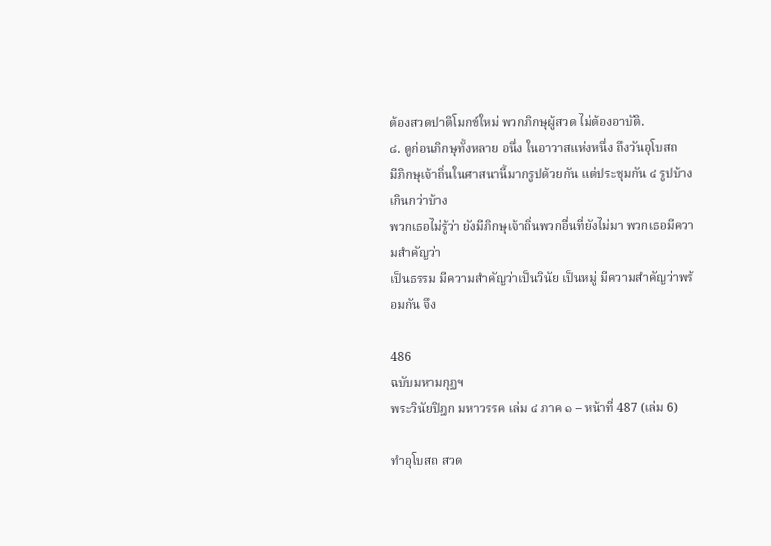ต้องสวดปาติโมกข์ใหม่ พวกภิกษุผู้สวด ไม่ต้องอาบัติ.
๘. ดูก่อนภิกษุทั้งหลาย อนึ่ง ในอาวาสแห่งหนึ่ง ถึงวันอุโบสถ
มีภิกษุเจ้าถิ่นในศาสนานี้มากรูปด้วยกัน แต่ประชุมกัน ๔ รูปบ้าง เกินกว่าบ้าง
พวกเธอไม่รู้ว่า ยังมีภิกษุเจ้าถิ่นพวกอื่นที่ยังไม่มา พวกเธอมีความสำคัญว่า
เป็นธรรม มีความสำคัญว่าเป็นวินัย เป็นหมู่ มีความสำคัญว่าพร้อมกัน จึง

486
ฉบับมหามกุฏฯ
พระวินัยปิฎก มหาวรรค เล่ม ๔ ภาค ๑ – หน้าที่ 487 (เล่ม 6)

ทำอุโบสถ สวด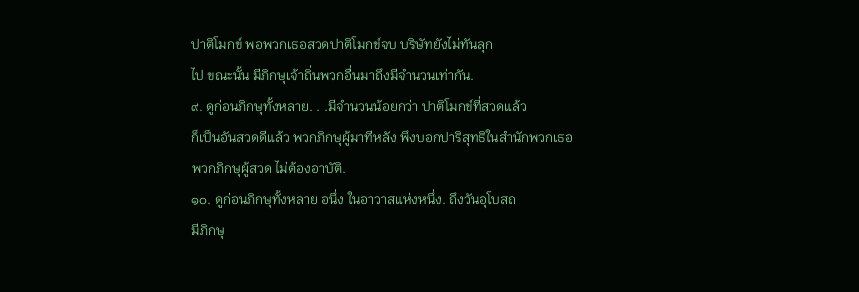ปาติโมกข์ พอพวกเธอสวดปาติโมกข์จบ บริษัทยังไม่ทันลุก
ไป ขณะนั้น มีภิกษุเจ้าถิ่นพวกอื่นมาถึงมีจำนวนเท่ากัน.
๙. ดูก่อนภิกษุทั้งหลาย. . .มีจำนวนน้อยกว่า ปาติโมกข์ที่สวดแล้ว
ก็เป็นอันสวดดีแล้ว พวกภิกษุผู้มาทีหลัง พึงบอกปาริสุทธิในสำนักพวกเธอ
พวกภิกษุผู้สวด ไม่ต้องอาบัติ.
๑๐. ดูก่อนภิกษุทั้งหลาย อนึ่ง ในอาวาสแห่งหนึ่ง. ถึงวันอุโบสถ
มีภิกษุ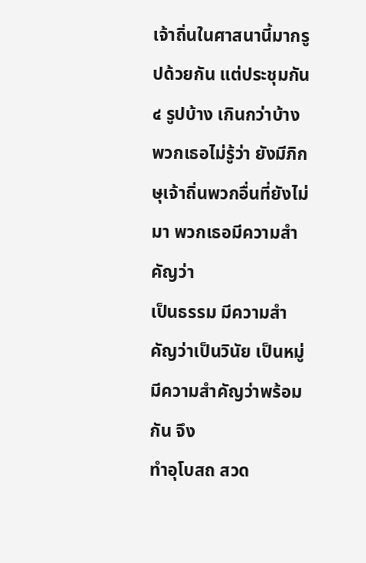เจ้าถิ่นในศาสนานี้มากรูปด้วยกัน แต่ประชุมกัน ๔ รูปบ้าง เกินกว่าบ้าง
พวกเธอไม่รู้ว่า ยังมีภิกษุเจ้าถิ่นพวกอื่นที่ยังไม่มา พวกเธอมีความสำคัญว่า
เป็นธรรม มีความสำคัญว่าเป็นวินัย เป็นหมู่ มีความสำคัญว่าพร้อมกัน จึง
ทำอุโบสถ สวด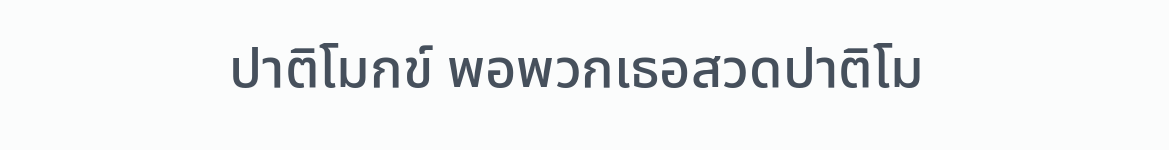ปาติโมกข์ พอพวกเธอสวดปาติโม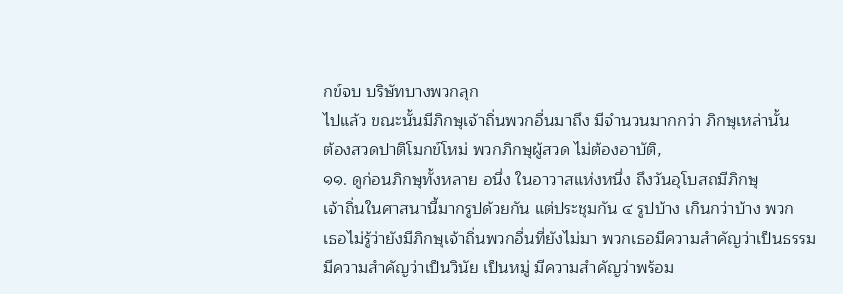กข์จบ บริษัทบางพวกลุก
ไปแล้ว ขณะนั้นมีภิกษุเจ้าถิ่นพวกอื่นมาถึง มีจำนวนมากกว่า ภิกษุเหล่านั้น
ต้องสวดปาติโมกข์โหม่ พวกภิกษุผู้สวด ไม่ต้องอาบัติ,
๑๑. ดูก่อนภิกษุทั้งหลาย อนึ่ง ในอาวาสแห่งหนึ่ง ถึงวันอุโบสถมีภิกษุ
เจ้าถิ่นในศาสนานี้มากรูปด้วยกัน แต่ประชุมกัน ๔ รูปบ้าง เกินกว่าบ้าง พวก
เธอไม่รู้ว่ายังมีภิกษุเจ้าถิ่นพวกอื่นที่ยังไม่มา พวกเธอมีความสำคัญว่าเป็นธรรม
มีความสำคัญว่าเป็นวินัย เป็นหมู่ มีความสำคัญว่าพร้อม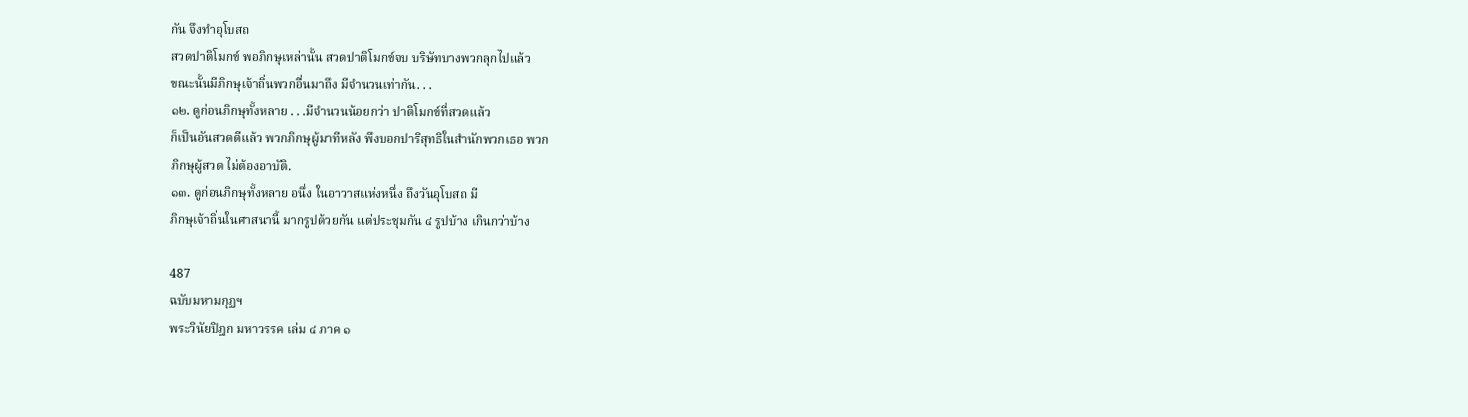กัน จึงทำอุโบสถ
สวดปาติโมกข์ พอภิกษุเหล่านั้น สวดปาติโมกข์จบ บริษัทบางพวกลุกไปแล้ว
ขณะนั้นมีภิกษุเจ้าถิ่นพวกอื่นมาถึง มีจำนวนเท่ากัน. . .
๑๒. ดูก่อนภิกษุทั้งหลาย . . .มีจำนวนน้อยกว่า ปาติโมกข์ที่สวดแล้ว
ก็เป็นอันสวดดีแล้ว พวกภิกษุผู้มาทีหลัง พึงบอกปาริสุทธิในสำนักพวกเธอ พวก
ภิกษุผู้สวด ไม่ต้องอาบัติ.
๑๓. ดูก่อนภิกษุทั้งหลาย อนึ่ง ในอาวาสแห่งหนึ่ง ถึงวันอุโบสถ มี
ภิกษุเจ้าถิ่นในศาสนานี้ มากรูปด้วยกัน แต่ประชุมกัน ๔ รูปบ้าง เกินกว่าบ้าง

487
ฉบับมหามกุฏฯ
พระวินัยปิฎก มหาวรรค เล่ม ๔ ภาค ๑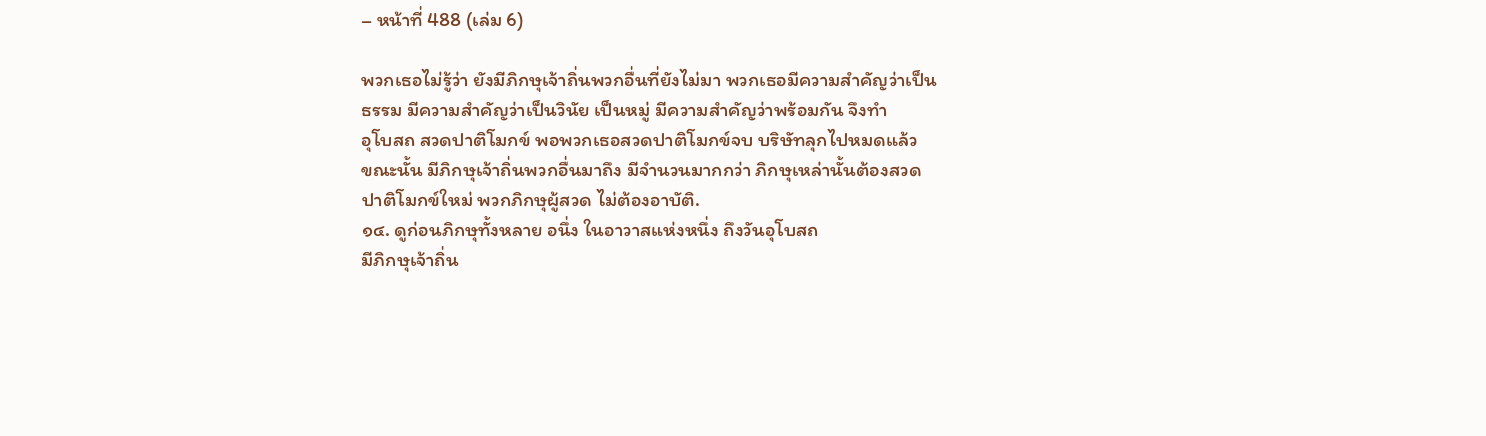– หน้าที่ 488 (เล่ม 6)

พวกเธอไม่รู้ว่า ยังมีภิกษุเจ้าถิ่นพวกอื่นที่ยังไม่มา พวกเธอมีความสำคัญว่าเป็น
ธรรม มีความสำคัญว่าเป็นวินัย เป็นหมู่ มีความสำคัญว่าพร้อมกัน จึงทำ
อุโบสถ สวดปาติโมกข์ พอพวกเธอสวดปาติโมกข์จบ บริษัทลุกไปหมดแล้ว
ขณะนั้น มีภิกษุเจ้าถิ่นพวกอื่นมาถึง มีจำนวนมากกว่า ภิกษุเหล่านั้นต้องสวด
ปาติโมกข์ใหม่ พวกภิกษุผู้สวด ไม่ต้องอาบัติ.
๑๔. ดูก่อนภิกษุทั้งหลาย อนึ่ง ในอาวาสแห่งหนึ่ง ถึงวันอุโบสถ
มีภิกษุเจ้าถิ่น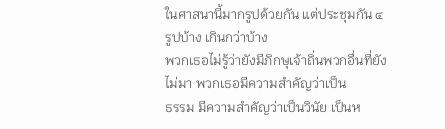ในศาสนานี้มากรูปด้วยกัน แต่ประชุมกัน ๔ รูปบ้าง เกินกว่าบ้าง
พวกเธอไม่รู้ว่ายังมีภิกษุเจ้าถิ่นพวกอื่นที่ยังไม่มา พวกเธอมีความสำคัญว่าเป็น
ธรรม มีความสำคัญว่าเป็นวินัย เป็นห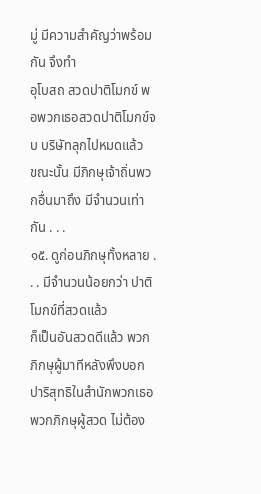มู่ มีความสำคัญว่าพร้อมกัน จึงทำ
อุโบสถ สวดปาติโมกข์ พอพวกเธอสวดปาติโมกข์จบ บริษัทลุกไปหมดแล้ว
ขณะนั้น มีภิกษุเจ้าถิ่นพวกอื่นมาถึง มีจำนวนเท่ากัน . . .
๑๕. ดูก่อนภิกษุทั้งหลาย . . . มีจำนวนน้อยกว่า ปาติโมกข์ที่สวดแล้ว
ก็เป็นอันสวดดีแล้ว พวกภิกษุผู้มาทีหลังพึงบอกปาริสุทธิในสำนักพวกเธอ
พวกภิกษุผู้สวด ไม่ต้อง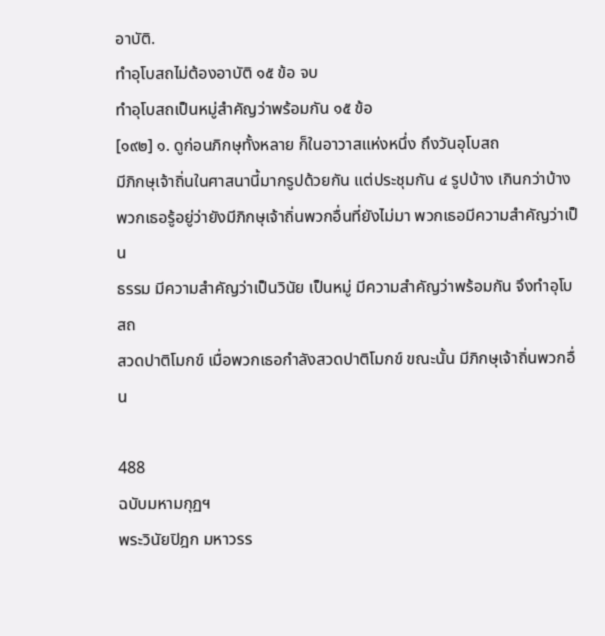อาบัติ.
ทำอุโบสถไม่ต้องอาบัติ ๑๕ ข้อ จบ
ทำอุโบสถเป็นหมู่สำคัญว่าพร้อมกัน ๑๕ ข้อ
[๑๙๒] ๑. ดูก่อนภิกษุทั้งหลาย ก็ในอาวาสแห่งหนึ่ง ถึงวันอุโบสถ
มีภิกษุเจ้าถิ่นในศาสนานี้มากรูปด้วยกัน แต่ประชุมกัน ๔ รูปบ้าง เกินกว่าบ้าง
พวกเธอรู้อยู่ว่ายังมีภิกษุเจ้าถิ่นพวกอื่นที่ยังไม่มา พวกเธอมีความสำคัญว่าเป็น
ธรรม มีความสำคัญว่าเป็นวินัย เป็นหมู่ มีความสำคัญว่าพร้อมกัน จึงทำอุโบสถ
สวดปาติโมกข์ เมื่อพวกเธอกำลังสวดปาติโมกข์ ขณะนั้น มีภิกษุเจ้าถิ่นพวกอื่น

488
ฉบับมหามกุฏฯ
พระวินัยปิฎก มหาวรร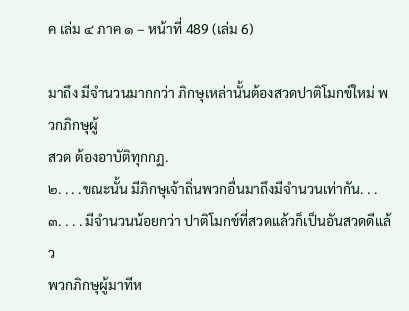ค เล่ม ๔ ภาค ๑ – หน้าที่ 489 (เล่ม 6)

มาถึง มีจำนวนมากกว่า ภิกษุเหล่านั้นต้องสวดปาติโมกข์ใหม่ พวกภิกษุผู้
สวด ต้องอาบัติทุกกฏ.
๒. . . .ขณะนั้น มีภิกษุเจ้าถิ่นพวกอื่นมาถึงมีจำนวนเท่ากัน. . .
๓. . . . มีจำนวนน้อยกว่า ปาติโมกข์ที่สวดแล้วก็เป็นอันสวดดีแล้ว
พวกภิกษุผู้มาทีห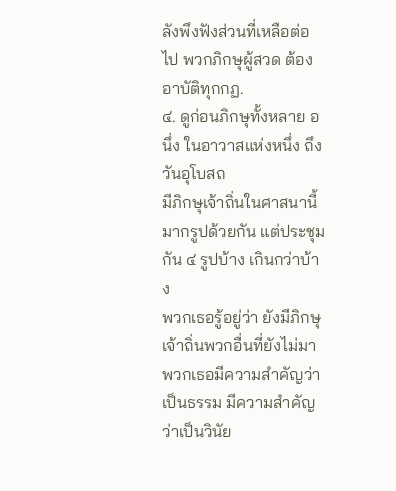ลังพึงฟังส่วนที่เหลือต่อไป พวกภิกษุผู้สวด ต้องอาบัติทุกกฏ.
๔. ดูก่อนภิกษุทั้งหลาย อนึ่ง ในอาวาสแห่งหนึ่ง ถึงวันอุโบสถ
มีภิกษุเจ้าถิ่นในศาสนานี้มากรูปด้วยกัน แต่ประชุมกัน ๔ รูปบ้าง เกินกว่าบ้าง
พวกเธอรู้อยู่ว่า ยังมีภิกษุเจ้าถิ่นพวกอื่นที่ยังไม่มา พวกเธอมีความสำคัญว่า
เป็นธรรม มีความสำคัญว่าเป็นวินัย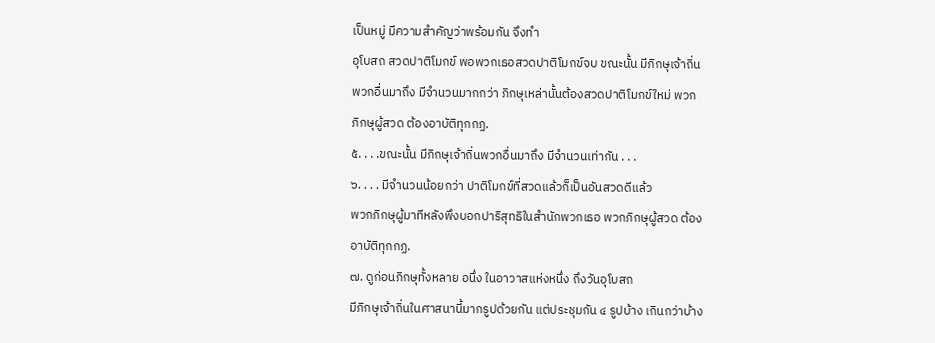เป็นหมู่ มีความสำคัญว่าพร้อมกัน จึงทำ
อุโบสถ สวดปาติโมกข์ พอพวกเธอสวดปาติโมกข์จบ ขณะนั้น มีภิกษุเจ้าถิ่น
พวกอื่นมาถึง มีจำนวนมากกว่า ภิกษุเหล่านั้นต้องสวดปาติโมกข์ใหม่ พวก
ภิกษุผู้สวด ต้องอาบัติทุกกฏ.
๕. . . .ขณะนั้น มีภิกษุเจ้าถิ่นพวกอื่นมาถึง มีจำนวนเท่ากัน . . .
๖. . . . มีจำนวนน้อยกว่า ปาติโมกข์ที่สวดแล้วก็เป็นอันสวดดีแล้ว
พวกภิกษุผู้มาทีหลังพึงบอกปาริสุทธิในสำนักพวกเธอ พวกภิกษุผู้สวด ต้อง
อาบัติทุกกฏ.
๗. ดูก่อนภิกษุทั้งหลาย อนึ่ง ในอาวาสแห่งหนึ่ง ถึงวันอุโบสถ
มีภิกษุเจ้าถิ่นในศาสนานี้มากรูปด้วยกัน แต่ประชุมกัน ๔ รูปบ้าง เกินกว่าบ้าง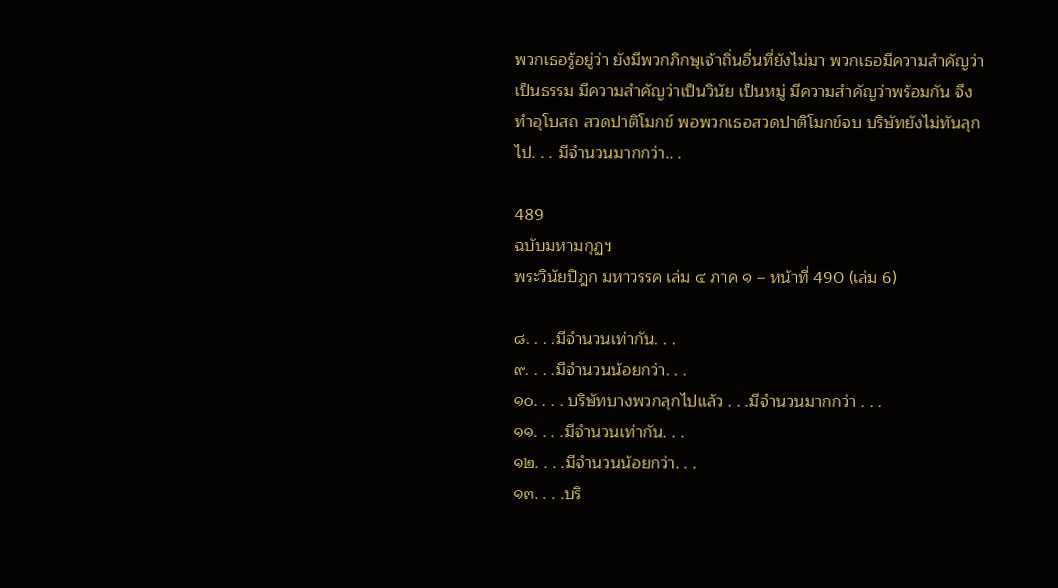พวกเธอรู้อยู่ว่า ยังมีพวกภิกษุเจ้าถิ่นอื่นที่ยังไม่มา พวกเธอมีความสำคัญว่า
เป็นธรรม มีความสำคัญว่าเป็นวินัย เป็นหมู่ มีความสำคัญว่าพร้อมกัน จึง
ทำอุโบสถ สวดปาติโมกข์ พอพวกเธอสวดปาติโมกข์จบ บริษัทยังไม่ทันลุก
ไป. . . มีจำนวนมากกว่า.. .

489
ฉบับมหามกุฏฯ
พระวินัยปิฎก มหาวรรค เล่ม ๔ ภาค ๑ – หน้าที่ 490 (เล่ม 6)

๘. . . .มีจำนวนเท่ากัน. . .
๙. . . .มีจำนวนน้อยกว่า. . .
๑๐. . . . บริษัทบางพวกลุกไปแล้ว . . .มีจำนวนมากกว่า . . .
๑๑. . . .มีจำนวนเท่ากัน. . .
๑๒. . . .มีจำนวนน้อยกว่า. . .
๑๓. . . .บริ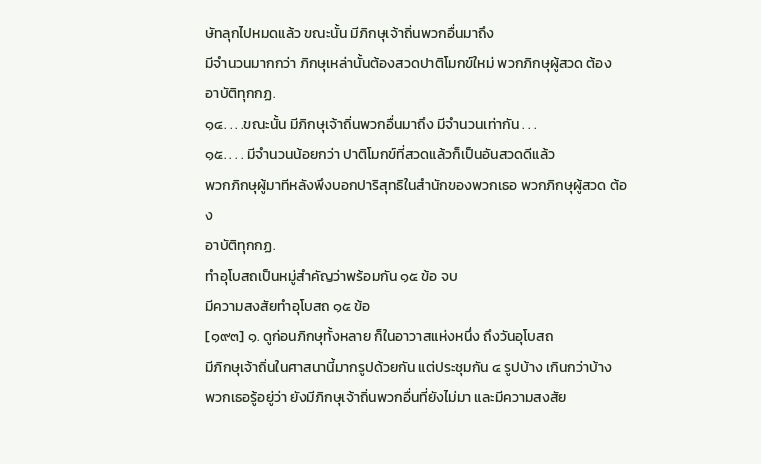ษัทลุกไปหมดแล้ว ขณะนั้น มีภิกษุเจ้าถิ่นพวกอื่นมาถึง
มีจำนวนมากกว่า ภิกษุเหล่านั้นต้องสวดปาติโมกข์ใหม่ พวกภิกษุผู้สวด ต้อง
อาบัติทุกกฏ.
๑๔. . . .ขณะนั้น มีภิกษุเจ้าถิ่นพวกอื่นมาถึง มีจำนวนเท่ากัน . . .
๑๕. . . . มีจำนวนน้อยกว่า ปาติโมกข์ที่สวดแล้วก็เป็นอันสวดดีแล้ว
พวกภิกษุผู้มาทีหลังพึงบอกปาริสุทธิในสำนักของพวกเธอ พวกภิกษุผู้สวด ต้อง
อาบัติทุกกฏ.
ทำอุโบสถเป็นหมู่สำคัญว่าพร้อมกัน ๑๕ ข้อ จบ
มีความสงสัยทำอุโบสถ ๑๕ ข้อ
[๑๙๓] ๑. ดูก่อนภิกษุทั้งหลาย ก็ในอาวาสแห่งหนึ่ง ถึงวันอุโบสถ
มีภิกษุเจ้าถิ่นในศาสนานี้มากรูปด้วยกัน แต่ประชุมกัน ๔ รูปบ้าง เกินกว่าบ้าง
พวกเธอรู้อยู่ว่า ยังมีภิกษุเจ้าถิ่นพวกอื่นที่ยังไม่มา และมีความสงสัย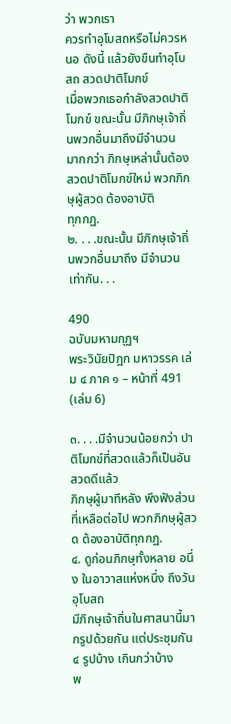ว่า พวกเรา
ควรทำอุโบสถหรือไม่ควรหนอ ดังนี้ แล้วยังขืนทำอุโบสถ สวดปาติโมกข์
เมื่อพวกเธอกำลังสวดปาติโมกข์ ขณะนั้น มีภิกษุเจ้าถิ่นพวกอื่นมาถึงมีจำนวน
มากกว่า ภิกษุเหล่านั้นต้องสวดปาติโมกข์ใหม่ พวกภิกษุผู้สวด ต้องอาบัติ
ทุกกฏ.
๒. . . .ขณะนั้น มีภิกษุเจ้าถิ่นพวกอื่นมาถึง มีจำนวนเท่ากัน. . .

490
ฉบับมหามกุฏฯ
พระวินัยปิฎก มหาวรรค เล่ม ๔ ภาค ๑ – หน้าที่ 491 (เล่ม 6)

๓. . . .มีจำนวนน้อยกว่า ปาติโมกข์ที่สวดแล้วก็เป็นอันสวดดีแล้ว
ภิกษุผู้มาทีหลัง พึงฟังส่วนที่เหลือต่อไป พวกภิกษุผู้สวด ต้องอาบัติทุกกฏ.
๔. ดูก่อนภิกษุทั้งหลาย อนึ่ง ในอาวาสแห่งหนึ่ง ถึงวันอุโบสถ
มีภิกษุเจ้าถิ่นในศาสนานี้มากรูปด้วยกัน แต่ประชุมกัน ๔ รูปบ้าง เกินกว่าบ้าง
พ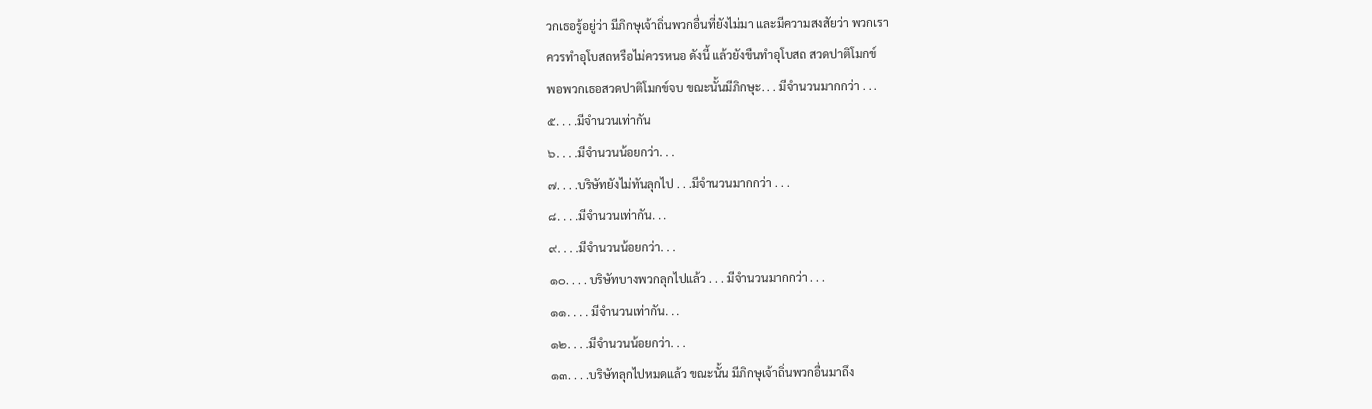วกเธอรู้อยู่ว่า มีภิกษุเจ้าถิ่นพวกอื่นที่ยังไม่มา และมีความสงสัยว่า พวกเรา
ควรทำอุโบสถหรือไม่ควรหนอ ดังนี้ แล้วยังขืนทำอุโบสถ สวดปาติโมกข์
พอพวกเธอสวดปาติโมกข์จบ ขณะนั้นมีภิกษุะ. . . มีจำนวนมากกว่า . . .
๕. . . .มีจำนวนเท่ากัน
๖. . . .มีจำนวนน้อยกว่า. . .
๗. . . .บริษัทยังไม่ทันลุกไป . . .มีจำนวนมากกว่า . . .
๘. . . .มีจำนวนเท่ากัน. . .
๙. . . .มีจำนวนน้อยกว่า. . .
๑๐. . . . บริษัทบางพวกลุกไปแล้ว . . . มีจำนวนมากกว่า . . .
๑๑. . . . มีจำนวนเท่ากัน. . .
๑๒. . . .มีจำนวนน้อยกว่า. . .
๑๓. . . .บริษัทลุกไปหมดแล้ว ขณะนั้น มีภิกษุเจ้าถิ่นพวกอื่นมาถึง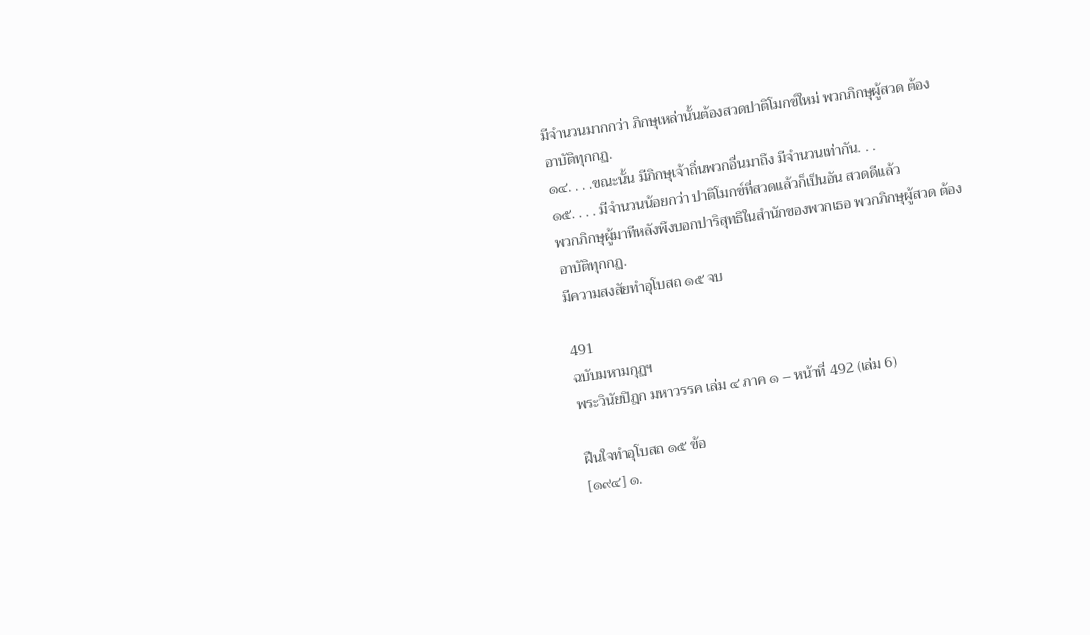มีจำนวนมากกว่า ภิกษุเหล่านั้นต้องสวดปาติโมกข์ใหม่ พวกภิกษุผู้สวด ต้อง
อาบัติทุกกฏ.
๑๔. . . .ขณะนั้น มีภิกษุเจ้าถิ่นพวกอื่นมาถึง มีจำนวนเท่ากัน. . .
๑๕. . . . มีจำนวนน้อยกว่า ปาติโมกข์ที่สวดแล้วก็เป็นอัน สวดดีแล้ว
พวกภิกษุผู้มาทีหลังพึงบอกปาริสุทธิในสำนักของพวกเธอ พวกภิกษุผู้สวด ต้อง
อาบัติทุกกฏ.
มีความสงสัยทำอุโบสถ ๑๕ จบ

491
ฉบับมหามกุฏฯ
พระวินัยปิฎก มหาวรรค เล่ม ๔ ภาค ๑ – หน้าที่ 492 (เล่ม 6)

ฝืนใจทำอุโบสถ ๑๕ ข้อ
[๑๙๔] ๑.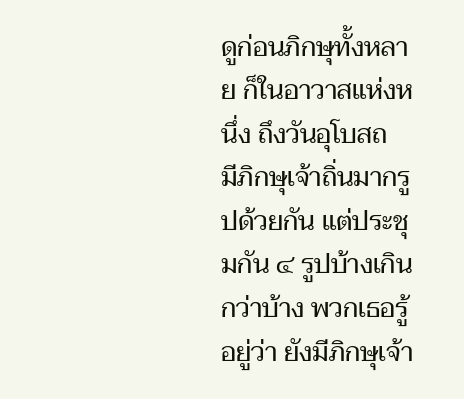ดูก่อนภิกษุทั้งหลาย ก็ในอาวาสแห่งหนึ่ง ถึงวันอุโบสถ
มีภิกษุเจ้าถิ่นมากรูปด้วยกัน แต่ประชุมกัน ๔ รูปบ้างเกินกว่าบ้าง พวกเธอรู้
อยู่ว่า ยังมีภิกษุเจ้า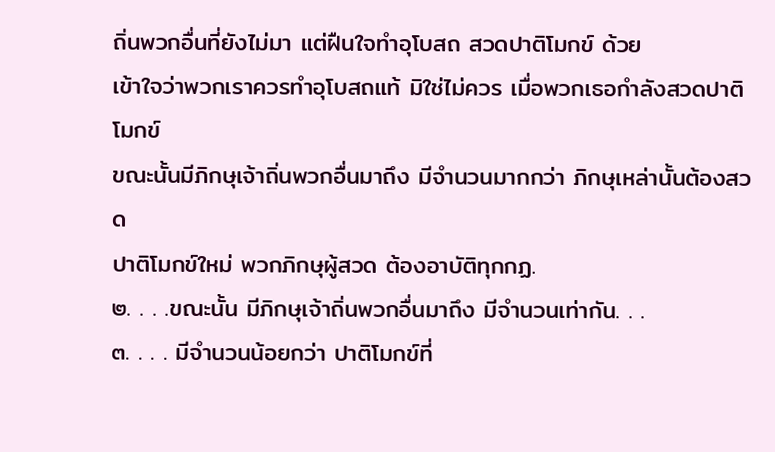ถิ่นพวกอื่นที่ยังไม่มา แต่ฝืนใจทำอุโบสถ สวดปาติโมกข์ ด้วย
เข้าใจว่าพวกเราควรทำอุโบสถแท้ มิใช่ไม่ควร เมื่อพวกเธอกำลังสวดปาติโมกข์
ขณะนั้นมีภิกษุเจ้าถิ่นพวกอื่นมาถึง มีจำนวนมากกว่า ภิกษุเหล่านั้นต้องสวด
ปาติโมกข์ใหม่ พวกภิกษุผู้สวด ต้องอาบัติทุกกฏ.
๒. . . .ขณะนั้น มีภิกษุเจ้าถิ่นพวกอื่นมาถึง มีจำนวนเท่ากัน. . .
๓. . . . มีจำนวนน้อยกว่า ปาติโมกข์ที่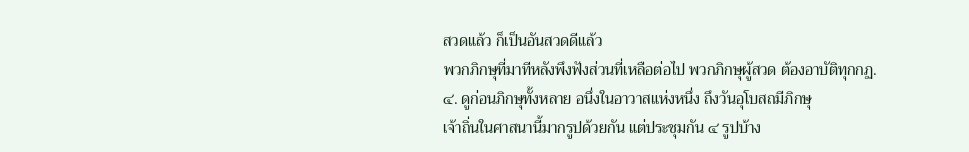สวดแล้ว ก็เป็นอันสวดดีแล้ว
พวกภิกษุที่มาทีหลังพึงฟังส่วนที่เหลือต่อไป พวกภิกษุผู้สวด ต้องอาบัติทุกกฏ.
๔. ดูก่อนภิกษุทั้งหลาย อนึ่งในอาวาสแห่งหนึ่ง ถึงวันอุโบสถมีภิกษุ
เจ้าถิ่นในศาสนานี้มากรูปด้วยกัน แต่ประชุมกัน ๔ รูปบ้าง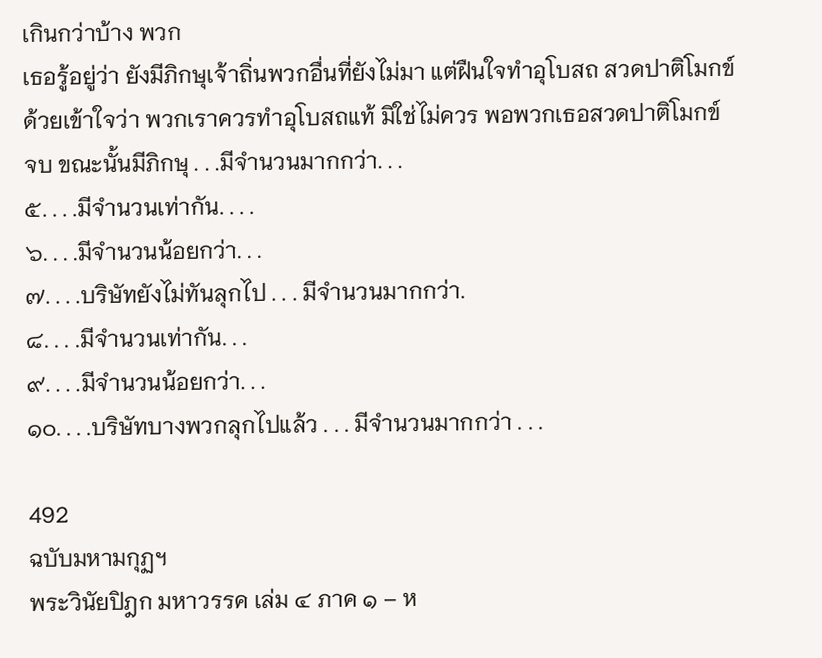เกินกว่าบ้าง พวก
เธอรู้อยู่ว่า ยังมีภิกษุเจ้าถิ่นพวกอื่นที่ยังไม่มา แต่ฝืนใจทำอุโบสถ สวดปาติโมกข์
ด้วยเข้าใจว่า พวกเราควรทำอุโบสถแท้ มิใช่ไม่ควร พอพวกเธอสวดปาติโมกข์
จบ ขณะนั้นมีภิกษุ . . .มีจำนวนมากกว่า. . .
๕. . . .มีจำนวนเท่ากัน. . . .
๖. . . .มีจำนวนน้อยกว่า. . .
๗. . . .บริษัทยังไม่ทันลุกไป . . . มีจำนวนมากกว่า.
๘. . . .มีจำนวนเท่ากัน. . .
๙. . . .มีจำนวนน้อยกว่า. . .
๑๐. . . .บริษัทบางพวกลุกไปแล้ว . . . มีจำนวนมากกว่า . . .

492
ฉบับมหามกุฏฯ
พระวินัยปิฎก มหาวรรค เล่ม ๔ ภาค ๑ – ห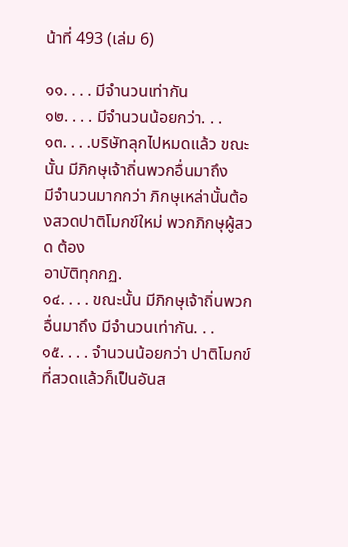น้าที่ 493 (เล่ม 6)

๑๑. . . . มีจำนวนเท่ากัน
๑๒. . . . มีจำนวนน้อยกว่า. . .
๑๓. . . .บริษัทลุกไปหมดแล้ว ขณะนั้น มีภิกษุเจ้าถิ่นพวกอื่นมาถึง
มีจำนวนมากกว่า ภิกษุเหล่านั้นต้องสวดปาติโมกข์ใหม่ พวกภิกษุผู้สวด ต้อง
อาบัติทุกกฏ.
๑๔. . . . ขณะนั้น มีภิกษุเจ้าถิ่นพวกอื่นมาถึง มีจำนวนเท่ากัน. . .
๑๕. . . . จำนวนน้อยกว่า ปาติโมกข์ที่สวดแล้วก็เป็นอันส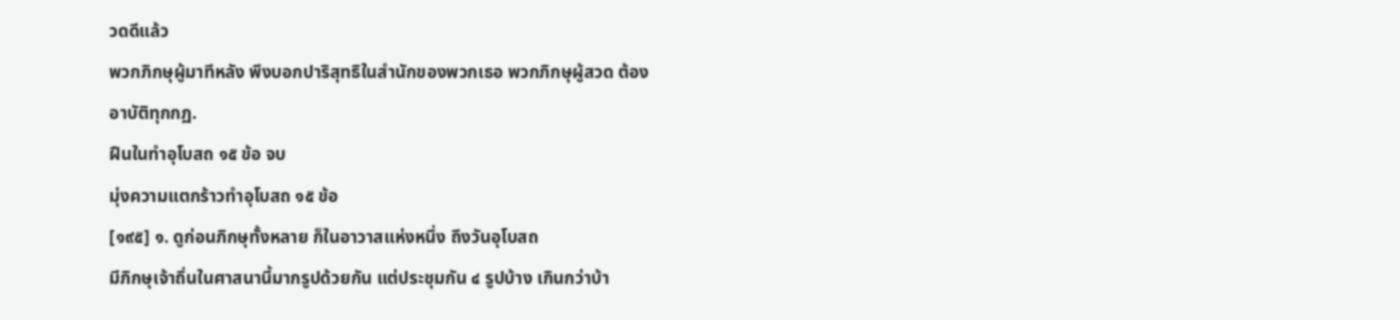วดดีแล้ว
พวกภิกษุผู้มาทีหลัง พึงบอกปาริสุทธิในสำนักของพวกเธอ พวกภิกษุผู้สวด ต้อง
อาบัติทุกกฏ.
ฝืนในทำอุโบสถ ๑๕ ข้อ จบ
มุ่งความแตกร้าวทำอุโบสถ ๑๕ ข้อ
[๑๙๕] ๑. ดูก่อนภิกษุทั้งหลาย ก็ในอาวาสแห่งหนึ่ง ถึงวันอุโบสถ
มีภิกษุเจ้าถิ่นในศาสนานี้มากรูปด้วยกัน แต่ประชุมกัน ๔ รูปบ้าง เกินกว่าบ้า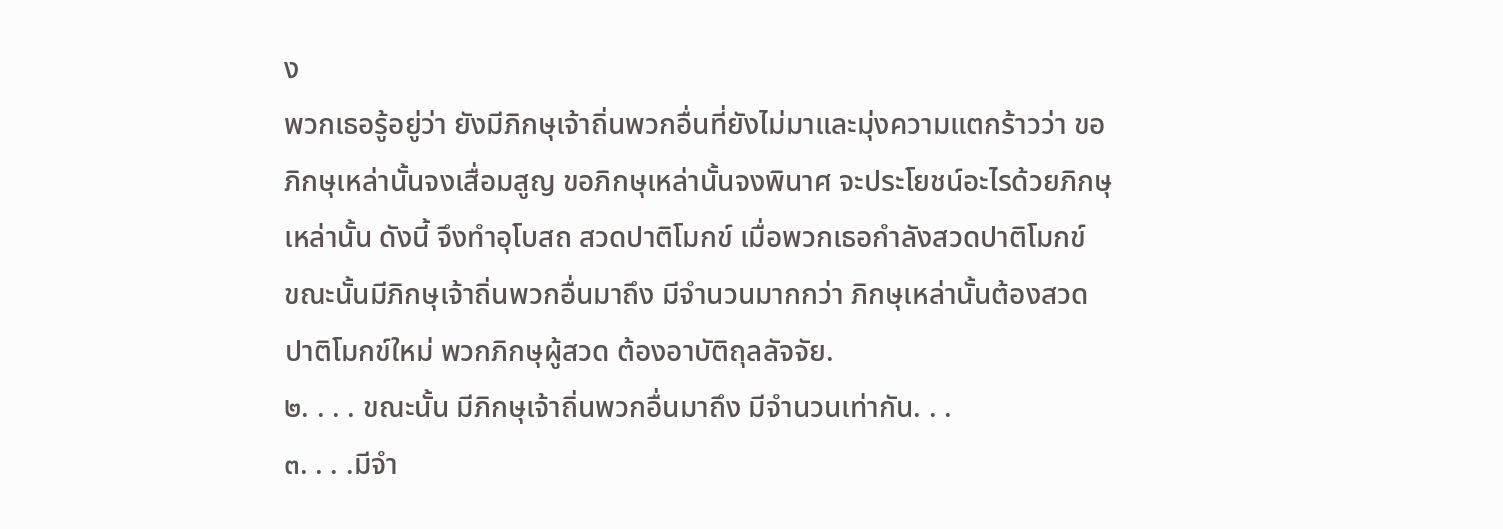ง
พวกเธอรู้อยู่ว่า ยังมีภิกษุเจ้าถิ่นพวกอื่นที่ยังไม่มาและมุ่งความแตกร้าวว่า ขอ
ภิกษุเหล่านั้นจงเสื่อมสูญ ขอภิกษุเหล่านั้นจงพินาศ จะประโยชน์อะไรด้วยภิกษุ
เหล่านั้น ดังนี้ จึงทำอุโบสถ สวดปาติโมกข์ เมื่อพวกเธอกำลังสวดปาติโมกข์
ขณะนั้นมีภิกษุเจ้าถิ่นพวกอื่นมาถึง มีจำนวนมากกว่า ภิกษุเหล่านั้นต้องสวด
ปาติโมกข์ใหม่ พวกภิกษุผู้สวด ต้องอาบัติถุลลัจจัย.
๒. . . . ขณะนั้น มีภิกษุเจ้าถิ่นพวกอื่นมาถึง มีจำนวนเท่ากัน. . .
๓. . . .มีจำ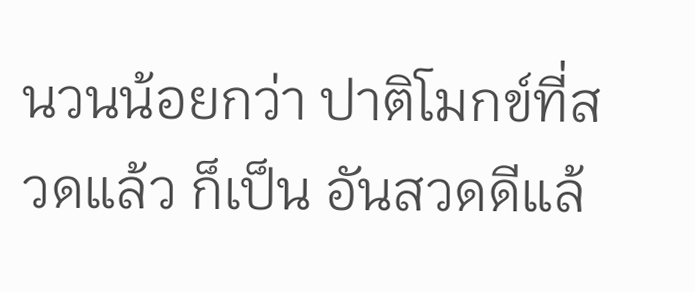นวนน้อยกว่า ปาติโมกข์ที่สวดแล้ว ก็เป็น อันสวดดีแล้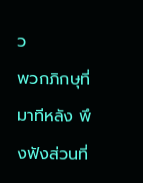ว
พวกภิกษุที่มาทีหลัง พึงฟังส่วนที่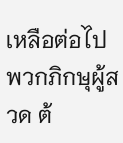เหลือต่อไป พวกภิกษุผู้สวด ต้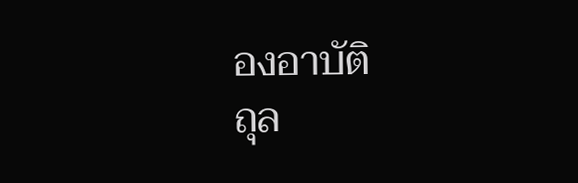องอาบัติ
ถุล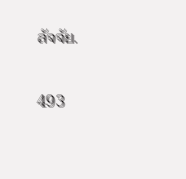ลัจจัย.

493